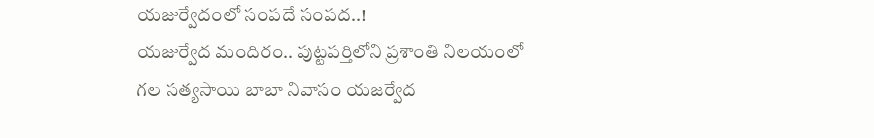యజుర్వేదంలో సంపదే సంపద..!
యజుర్వేద మందిరం.. పుట్టపర్తిలోని ప్రశాంతి నిలయంలో గల సత్యసాయి బాబా నివాసం యజర్వేద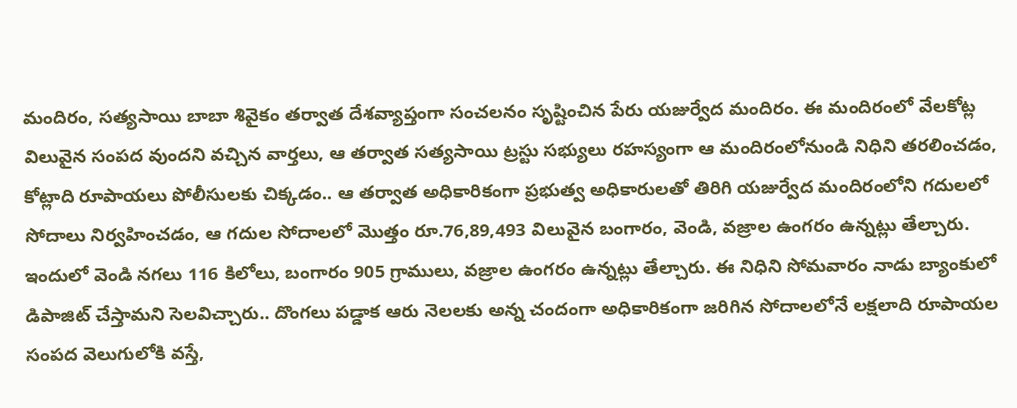మందిరం, సత్యసాయి బాబా శివైకం తర్వాత దేశవ్యాప్తంగా సంచలనం సృష్టించిన పేరు యజుర్వేద మందిరం. ఈ మందిరంలో వేలకోట్ల విలువైన సంపద వుందని వచ్చిన వార్తలు, ఆ తర్వాత సత్యసాయి ట్రస్టు సభ్యులు రహస్యంగా ఆ మందిరంలోనుండి నిధిని తరలించడం, కోట్లాది రూపాయలు పోలీసులకు చిక్కడం.. ఆ తర్వాత అధికారికంగా ప్రభుత్వ అధికారులతో తిరిగి యజుర్వేద మందిరంలోని గదులలో సోదాలు నిర్వహించడం, ఆ గదుల సోదాలలో మొత్తం రూ.76,89,493 విలువైన బంగారం, వెండి, వజ్రాల ఉంగరం ఉన్నట్లు తేల్చారు. ఇందులో వెండి నగలు 116 కిలోలు, బంగారం 905 గ్రాములు, వజ్రాల ఉంగరం ఉన్నట్లు తేల్చారు. ఈ నిధిని సోమవారం నాడు బ్యాంకులో డిపాజిట్ చేస్తామని సెలవిచ్చారు.. దొంగలు పడ్డాక ఆరు నెలలకు అన్న చందంగా అధికారికంగా జరిగిన సోదాలలోనే లక్షలాది రూపాయల సంపద వెలుగులోకి వస్తే,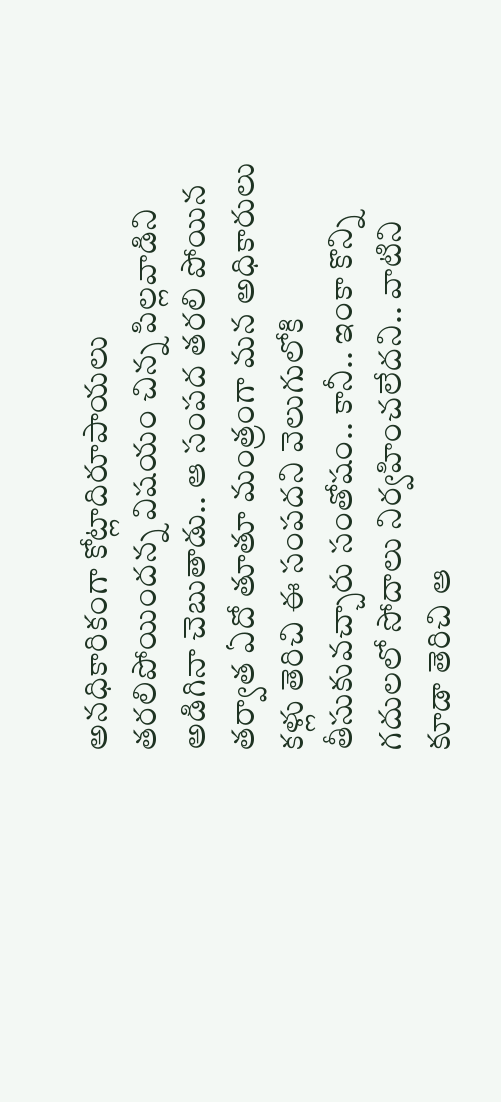అనధికారికంగా కోట్లాదిరూపాయలు తరలిపోయిందన్న విషయం చిన్న పిల్లవాడిని అడిగినా చెబుతాడు.. ఆ సంపద తరలి పోయిన తర్వాత ఏదో తూతూ మంత్రంగా మన అధికారులు కళ్లు తెరిచి ఈ సంపదని వెలుగులోకి తీసుకువచ్చారు సంతోషం.. కానీ.. ఇంకా కొన్ని గదులలో సోదాలు నిర్వహించలేదని.. వాటిని కూడా తెరిచి ఆ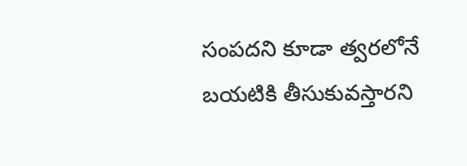సంపదని కూడా త్వరలోనే బయటికి తీసుకువస్తారని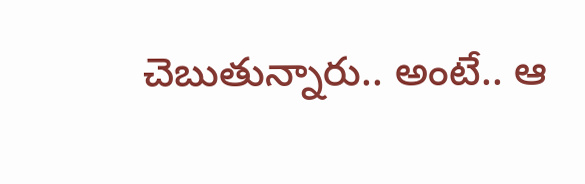చెబుతున్నారు.. అంటే.. ఆ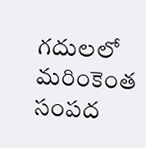గదులలో మరింకెంత సంపద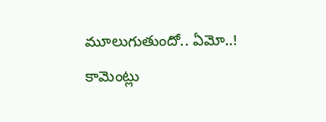మూలుగుతుందో.. ఏమో..!
కామెంట్లు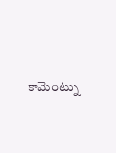కామెంట్ను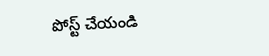పోస్ట్ చేయండి